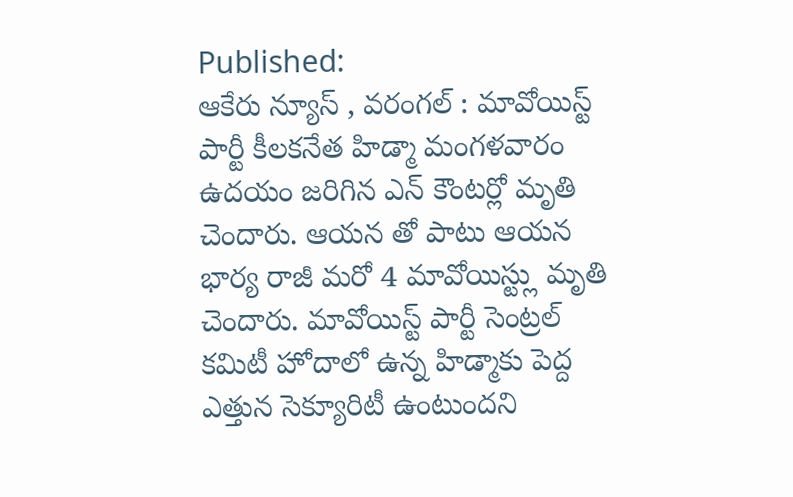Published:
ఆకేరు న్యూస్ , వరంగల్ : మావోయిస్ట్ పార్టీ కీలకనేత హిడ్మా మంగళవారం ఉదయం జరిగిన ఎన్ కౌంటర్లో మృతి చెందారు. ఆయన తో పాటు ఆయన భార్య రాజీ మరో 4 మావోయిస్ట్లు మృతి చెందారు. మావోయిస్ట్ పార్టీ సెంట్రల్ కమిటీ హోదాలో ఉన్న హిడ్మాకు పెద్ద ఎత్తున సెక్యూరిటీ ఉంటుందని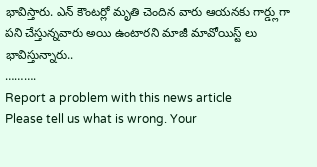భావిస్తారు. ఎన్ కౌంటర్లో మృతి చెందిన వారు ఆయనకు గార్డ్లుగా పని చేస్తున్నవారు అయి ఉంటారని మాజీ మావోయిస్ట్ లు భావిస్తున్నారు..
……….
Report a problem with this news article
Please tell us what is wrong. Your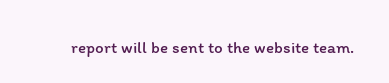report will be sent to the website team.